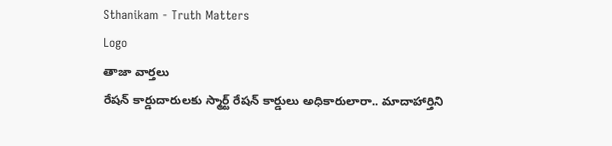Sthanikam - Truth Matters
Logo
తాజా వార్తలు
రేషన్ కార్డుదారులకు స్మార్ట్ రేషన్ కార్డులు అధికారులారా.. మాదాహార్తిని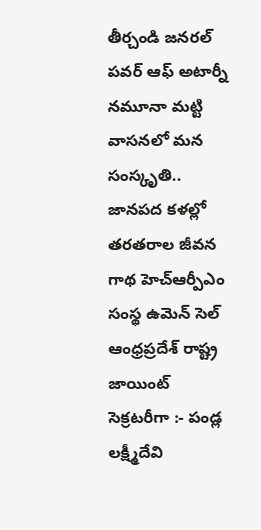తీర్చండి జనరల్ పవర్ ఆఫ్ అటార్నీ నమూనా మట్టి వాసనలో మన సంస్కృతి.. జానపద కళల్లో తరతరాల జీవన గాథ హెచ్ఆర్పీఎం సంస్థ ఉమెన్ సెల్ ఆంధ్రప్రదేశ్ రాష్ట్ర జాయింట్ సెక్రటరీగా :- పండ్ల లక్ష్మీదేవి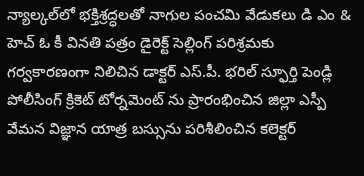న్యాల్కల్‌లో భక్తిశ్రద్ధలతో నాగుల పంచమి వేడుకలు డి ఎం & హెచ్ ఓ కీ వినతి పత్రం డైరెక్ట్ సెల్లింగ్ పరిశ్రమకు గర్వకారణంగా నిలిచిన డాక్టర్ ఎస్.పీ. భరిల్ స్ఫూర్తి పెండ్లి పోలీసింగ్ క్రికెట్ టోర్నమెంట్ ను ప్రారంభించిన జిల్లా ఎస్పీ వేమన విజ్ఞాన యాత్ర బస్సును పరిశీలించిన కలెక్టర్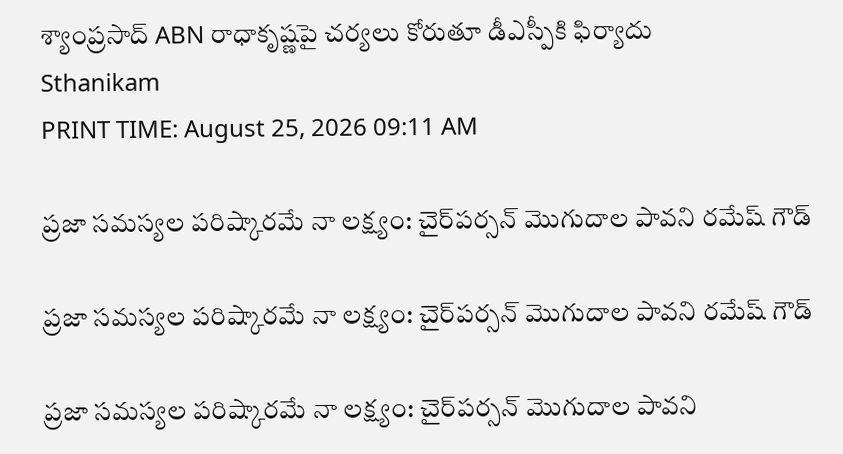శ్యాంప్రసాద్ ABN రాధాకృష్ణపై చర్యలు కోరుతూ డీఎస్పీకి ఫిర్యాదు
Sthanikam
PRINT TIME: August 25, 2026 09:11 AM

ప్రజా సమస్యల పరిష్కారమే నా లక్ష్యం: చైర్‌పర్సన్ మొగుదాల పావని రమేష్ గౌడ్

ప్రజా సమస్యల పరిష్కారమే నా లక్ష్యం: చైర్‌పర్సన్ మొగుదాల పావని రమేష్ గౌడ్

ప్రజా సమస్యల పరిష్కారమే నా లక్ష్యం: చైర్‌పర్సన్ మొగుదాల పావని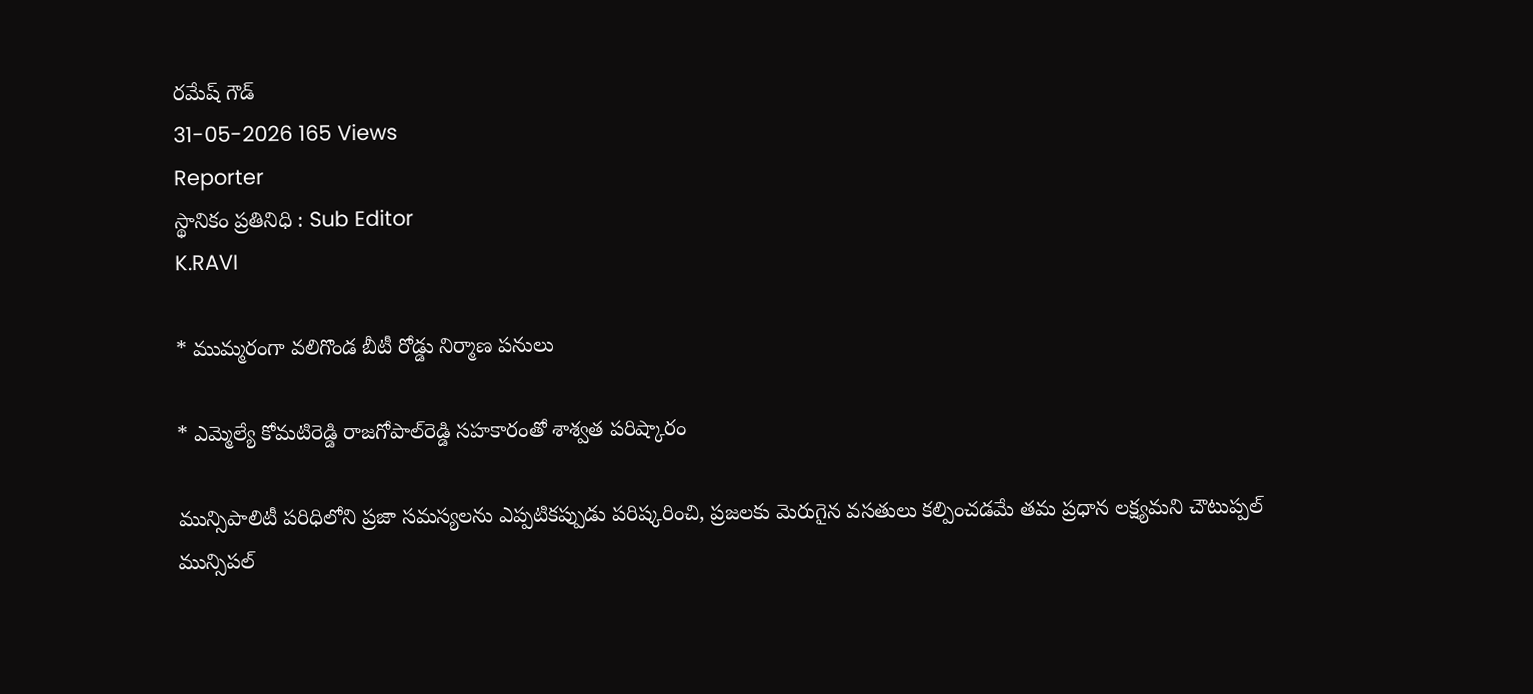రమేష్ గౌడ్
31-05-2026 165 Views
Reporter
స్థానికం ప్రతినిధి : Sub Editor
K.RAVI

* ముమ్మరంగా వలిగొండ బీటీ రోడ్డు నిర్మాణ పనులు

* ఎమ్మెల్యే కోమటిరెడ్డి రాజగోపాల్‌రెడ్డి సహకారంతో శాశ్వత పరిష్కారం

మున్సిపాలిటీ పరిధిలోని ప్రజా సమస్యలను ఎప్పటికప్పుడు పరిష్కరించి, ప్రజలకు మెరుగైన వసతులు కల్పించడమే తమ ప్రధాన లక్ష్యమని చౌటుప్పల్ మున్సిపల్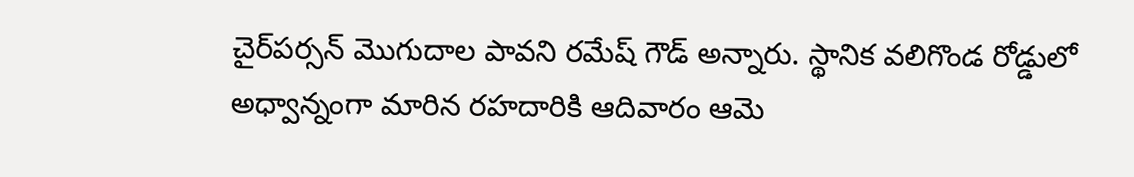చైర్‌పర్సన్ మొగుదాల పావని రమేష్ గౌడ్ అన్నారు. స్థానిక వలిగొండ రోడ్డులో అధ్వాన్నంగా మారిన రహదారికి ఆదివారం ఆమె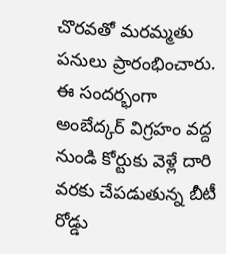చొరవతో మరమ్మతు పనులు ప్రారంభించారు. ఈ సందర్భంగా అంబేద్కర్ విగ్రహం వద్ద నుండి కోర్టుకు వెళ్లే దారి వరకు చేపడుతున్న బీటీ రోడ్డు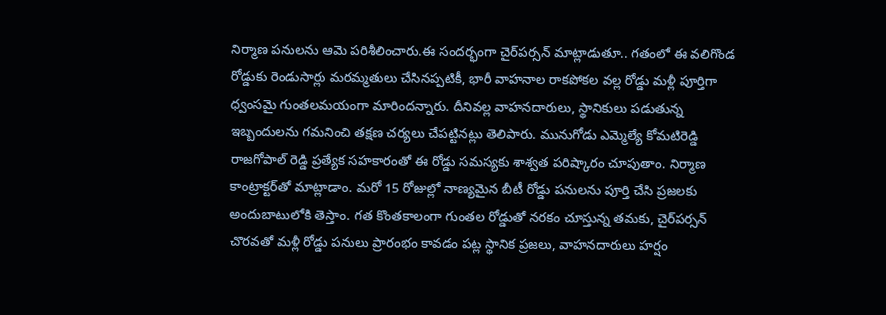నిర్మాణ పనులను ఆమె పరిశీలించారు.ఈ సందర్భంగా చైర్‌పర్సన్ మాట్లాడుతూ.. గతంలో ఈ వలిగొండ రోడ్డుకు రెండుసార్లు మరమ్మతులు చేసినప్పటికీ, భారీ వాహనాల రాకపోకల వల్ల రోడ్డు మళ్లీ పూర్తిగా ధ్వంసమై గుంతలమయంగా మారిందన్నారు. దీనివల్ల వాహనదారులు, స్థానికులు పడుతున్న ఇబ్బందులను గమనించి తక్షణ చర్యలు చేపట్టినట్లు తెలిపారు. మునుగోడు ఎమ్మెల్యే కోమటిరెడ్డి రాజగోపాల్ రెడ్డి ప్రత్యేక సహకారంతో ఈ రోడ్డు సమస్యకు శాశ్వత పరిష్కారం చూపుతాం. నిర్మాణ కాంట్రాక్టర్‌తో మాట్లాడాం. మరో 15 రోజుల్లో నాణ్యమైన బీటీ రోడ్డు పనులను పూర్తి చేసి ప్రజలకు అందుబాటులోకి తెస్తాం. గత కొంతకాలంగా గుంతల రోడ్డుతో నరకం చూస్తున్న తమకు, చైర్‌పర్సన్ చొరవతో మళ్లీ రోడ్డు పనులు ప్రారంభం కావడం పట్ల స్థానిక ప్రజలు, వాహనదారులు హర్షం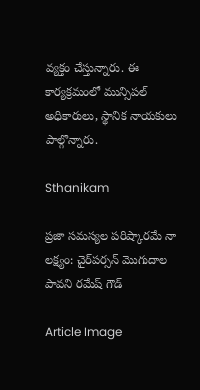వ్యక్తం చేస్తున్నారు. ఈ కార్యక్రమంలో మున్సిపల్ అధికారులు, స్థానిక నాయకులు పాల్గొన్నారు.

Sthanikam

ప్రజా సమస్యల పరిష్కారమే నా లక్ష్యం: చైర్‌పర్సన్ మొగుదాల పావని రమేష్ గౌడ్

Article Image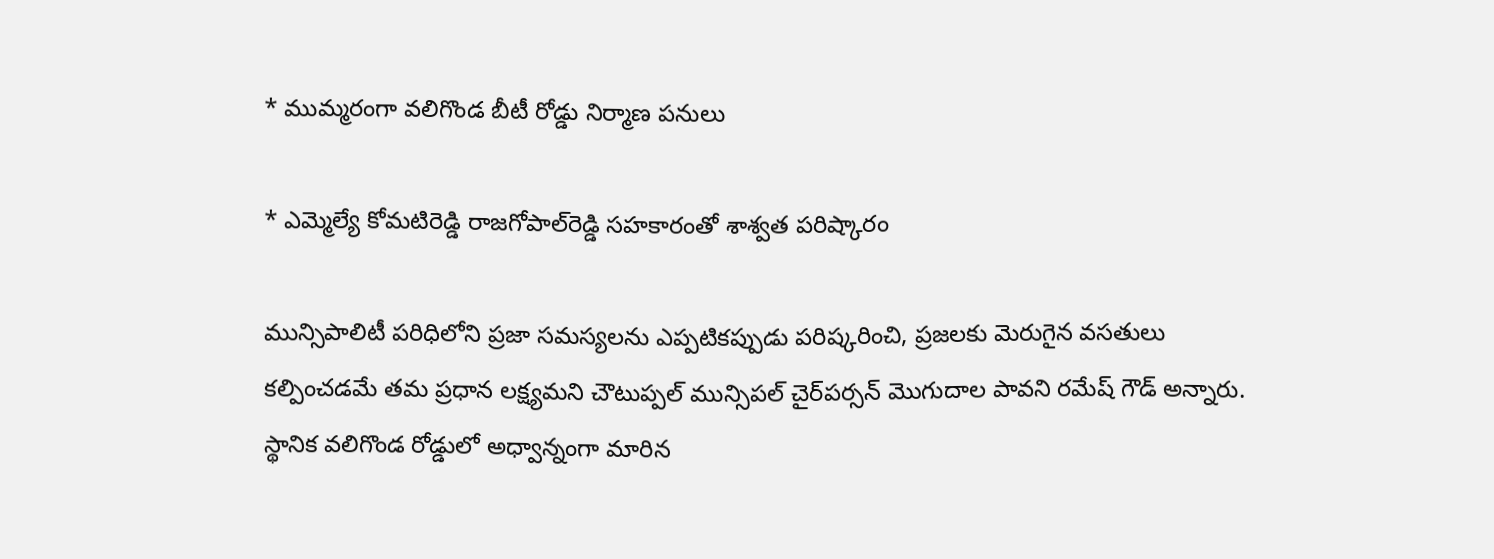* ముమ్మరంగా వలిగొండ బీటీ రోడ్డు నిర్మాణ పనులు

* ఎమ్మెల్యే కోమటిరెడ్డి రాజగోపాల్‌రెడ్డి సహకారంతో శాశ్వత పరిష్కారం

మున్సిపాలిటీ పరిధిలోని ప్రజా సమస్యలను ఎప్పటికప్పుడు పరిష్కరించి, ప్రజలకు మెరుగైన వసతులు కల్పించడమే తమ ప్రధాన లక్ష్యమని చౌటుప్పల్ మున్సిపల్ చైర్‌పర్సన్ మొగుదాల పావని రమేష్ గౌడ్ అన్నారు. స్థానిక వలిగొండ రోడ్డులో అధ్వాన్నంగా మారిన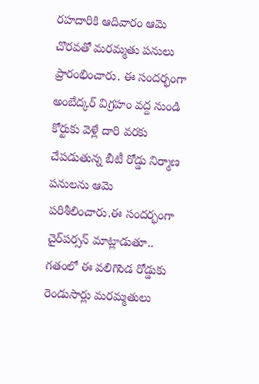రహదారికి ఆదివారం ఆమె చొరవతో మరమ్మతు పనులు ప్రారంభించారు. ఈ సందర్భంగా అంబేద్కర్ విగ్రహం వద్ద నుండి కోర్టుకు వెళ్లే దారి వరకు చేపడుతున్న బీటీ రోడ్డు నిర్మాణ పనులను ఆమె పరిశీలించారు.ఈ సందర్భంగా చైర్‌పర్సన్ మాట్లాడుతూ.. గతంలో ఈ వలిగొండ రోడ్డుకు రెండుసార్లు మరమ్మతులు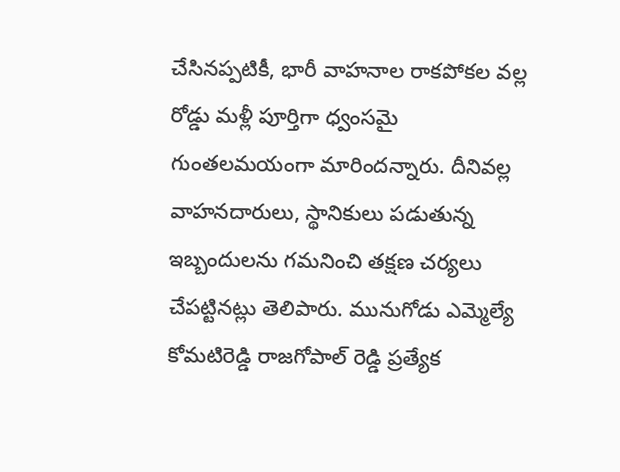చేసినప్పటికీ, భారీ వాహనాల రాకపోకల వల్ల రోడ్డు మళ్లీ పూర్తిగా ధ్వంసమై గుంతలమయంగా మారిందన్నారు. దీనివల్ల వాహనదారులు, స్థానికులు పడుతున్న ఇబ్బందులను గమనించి తక్షణ చర్యలు చేపట్టినట్లు తెలిపారు. మునుగోడు ఎమ్మెల్యే కోమటిరెడ్డి రాజగోపాల్ రెడ్డి ప్రత్యేక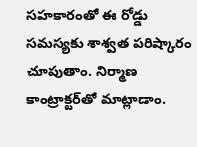సహకారంతో ఈ రోడ్డు సమస్యకు శాశ్వత పరిష్కారం చూపుతాం. నిర్మాణ కాంట్రాక్టర్‌తో మాట్లాడాం.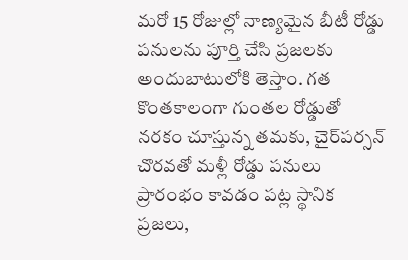మరో 15 రోజుల్లో నాణ్యమైన బీటీ రోడ్డు పనులను పూర్తి చేసి ప్రజలకు అందుబాటులోకి తెస్తాం. గత కొంతకాలంగా గుంతల రోడ్డుతో నరకం చూస్తున్న తమకు, చైర్‌పర్సన్ చొరవతో మళ్లీ రోడ్డు పనులు ప్రారంభం కావడం పట్ల స్థానిక ప్రజలు,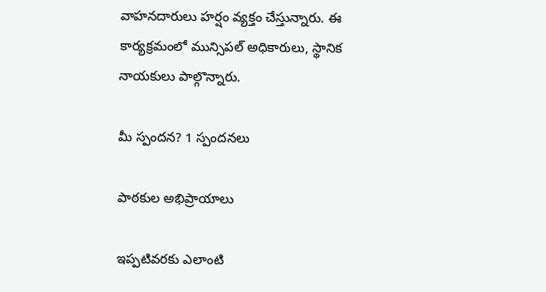వాహనదారులు హర్షం వ్యక్తం చేస్తున్నారు. ఈ కార్యక్రమంలో మున్సిపల్ అధికారులు, స్థానిక నాయకులు పాల్గొన్నారు.

మీ స్పందన? 1 స్పందనలు

పాఠకుల అభిప్రాయాలు

ఇప్పటివరకు ఎలాంటి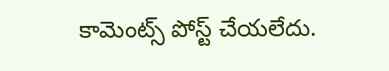కామెంట్స్ పోస్ట్ చేయలేదు.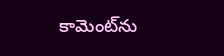కామెంట్‌ను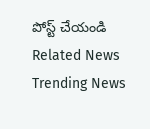పోస్ట్ చేయండి
Related News
Trending News